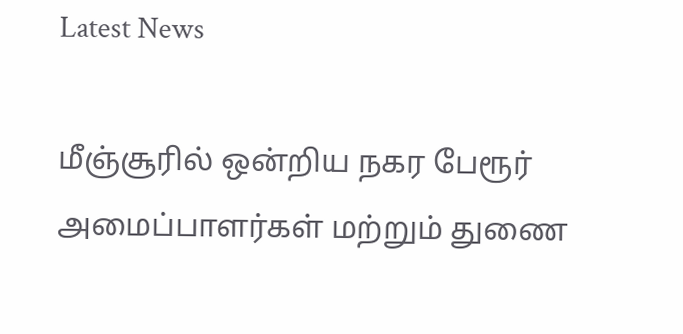Latest News

மீஞ்சூரில் ஒன்றிய நகர பேரூர் அமைப்பாளர்கள் மற்றும் துணை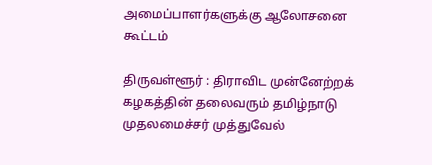அமைப்பாளர்களுக்கு ஆலோசனை கூட்டம்

திருவள்ளூர் : திராவிட முன்னேற்றக் கழகத்தின் தலைவரும் தமிழ்நாடு முதலமைச்சர் முத்துவேல்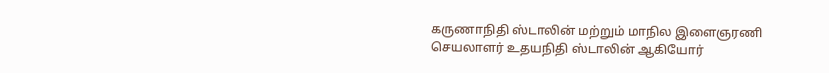கருணாநிதி ஸ்டாலின் மற்றும் மாநில இளைஞரணி செயலாளர் உதயநிதி ஸ்டாலின் ஆகியோர்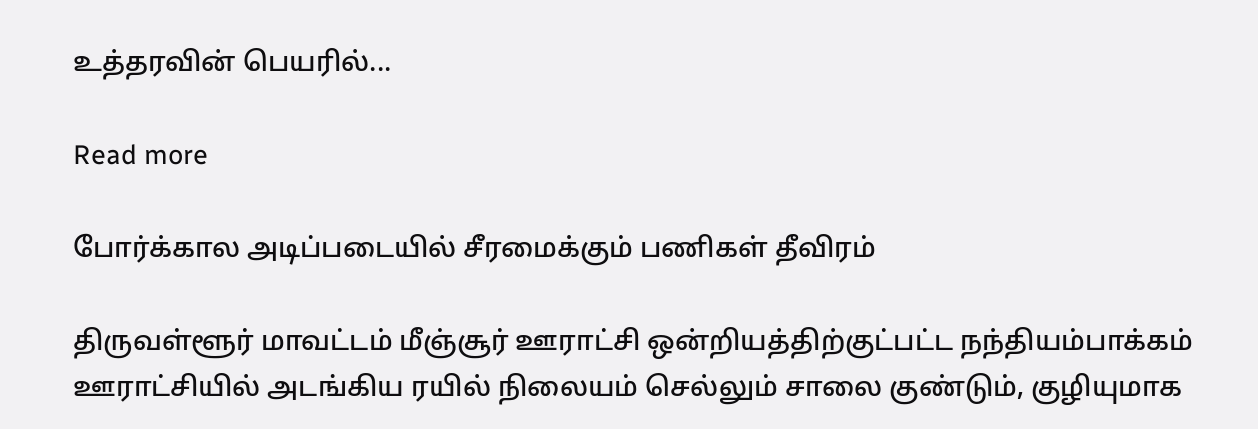உத்தரவின் பெயரில்...

Read more

போர்க்கால அடிப்படையில் சீரமைக்கும் பணிகள் தீவிரம்

திருவள்ளூர் மாவட்டம் மீஞ்சூர் ஊராட்சி ஒன்றியத்திற்குட்பட்ட நந்தியம்பாக்கம் ஊராட்சியில் அடங்கிய ரயில் நிலையம் செல்லும் சாலை குண்டும், குழியுமாக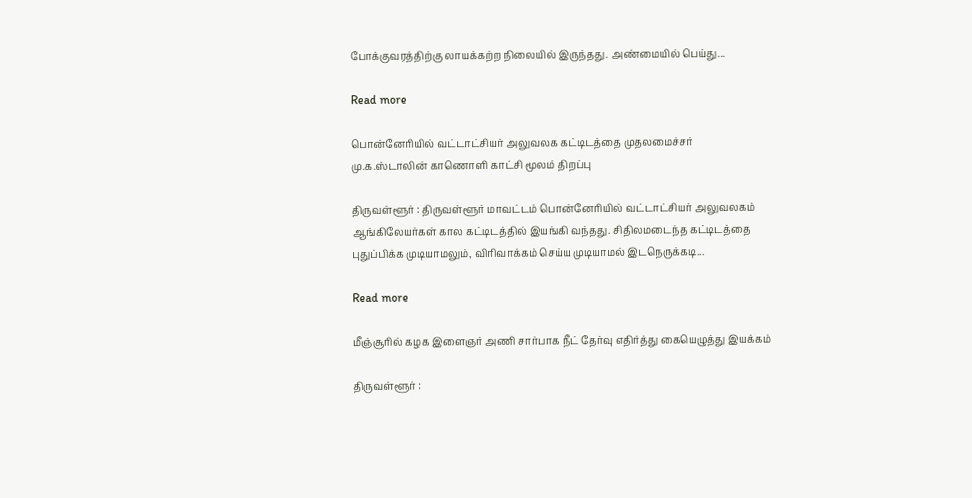போக்குவரத்திற்கு லாயக்கற்ற நிலையில் இருந்தது. அண்மையில் பெய்து...

Read more

பொன்னேரியில் வட்டாட்சியர் அலுவலக கட்டிடத்தை முதலமைச்சர் மு.க.ஸ்டாலின் காணொளி காட்சி மூலம் திறப்பு

திருவள்ளூர் : திருவள்ளூர் மாவட்டம் பொன்னேரியில் வட்டாட்சியர் அலுவலகம் ஆங்கிலேயர்கள் கால கட்டிடத்தில் இயங்கி வந்தது. சிதிலமடைந்த கட்டிடத்தை புதுப்பிக்க முடியாமலும், விரிவாக்கம் செய்ய முடியாமல் இடநெருக்கடி...

Read more

மீஞ்சூரில் கழக இளைஞர் அணி சார்பாக நீட் தேர்வு எதிர்த்து கையெழுத்து இயக்கம்

திருவள்ளூர் :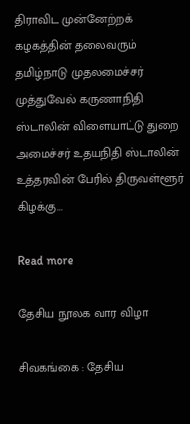திராவிட முன்னேற்றக் கழகத்தின் தலைவரும் தமிழ்நாடு முதலமைச்சர் முத்துவேல் கருணாநிதி ஸ்டாலின் விளையாட்டு துறை அமைச்சர் உதயநிதி ஸ்டாலின் உத்தரவின் பேரில் திருவள்ளூர் கிழக்கு...

Read more

தேசிய நூலக வார விழா

சிவகங்கை : தேசிய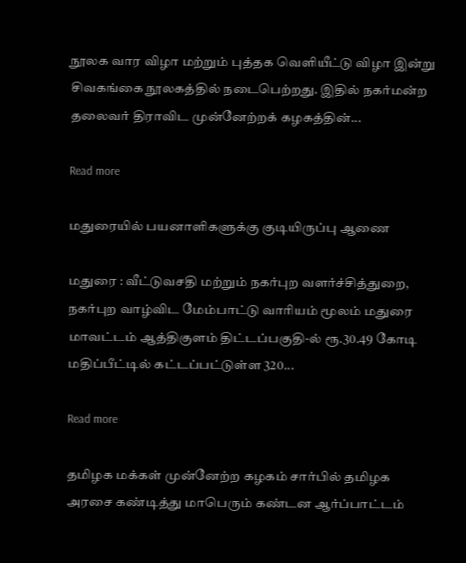நூலக வார விழா மற்றும் புத்தக வெளியீட்டு விழா இன்று சிவகங்கை நூலகத்தில் நடைபெற்றது. இதில் நகர்மன்ற தலைவர் திராவிட முன்னேற்றக் கழகத்தின்...

Read more

மதுரையில் பயனாளிகளுக்கு குடியிருப்பு ஆணை

மதுரை : வீட்டுவசதி மற்றும் நகர்புற வளர்ச்சித்துறை, நகர்புற வாழ்விட மேம்பாட்டு வாரியம் மூலம் மதுரை மாவட்டம் ஆத்திகுளம் திட்டப்பகுதி-ல் ரூ.30.49 கோடி மதிப்பீட்டில் கட்டப்பட்டுள்ள 320...

Read more

தமிழக மக்கள் முன்னேற்ற கழகம் சார்பில் தமிழக அரசை கண்டித்து மாபெரும் கண்டன ஆர்ப்பாட்டம்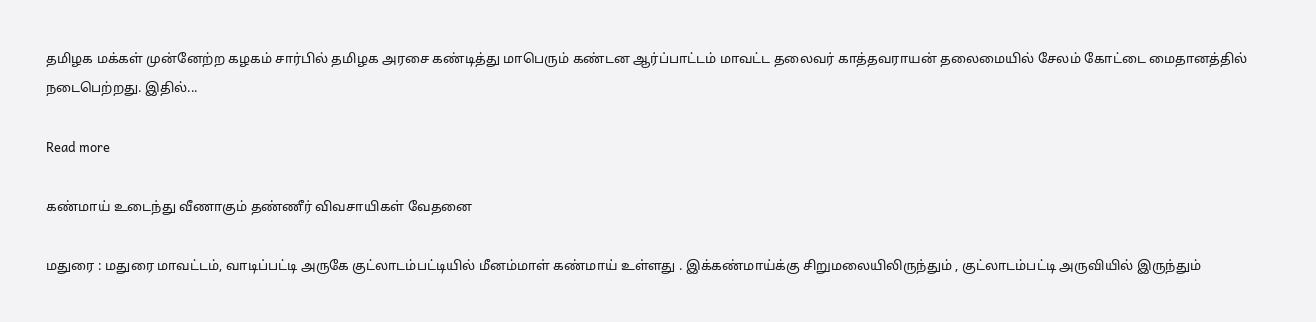தமிழக மக்கள் முன்னேற்ற கழகம் சார்பில் தமிழக அரசை கண்டித்து மாபெரும் கண்டன ஆர்ப்பாட்டம் மாவட்ட தலைவர் காத்தவராயன் தலைமையில் சேலம் கோட்டை மைதானத்தில் நடைபெற்றது. இதில்...

Read more

கண்மாய் உடைந்து வீணாகும் தண்ணீர் விவசாயிகள் வேதனை

மதுரை : மதுரை மாவட்டம், வாடிப்பட்டி அருகே குட்லாடம்பட்டியில் மீனம்மாள் கண்மாய் உள்ளது . இக்கண்மாய்க்கு சிறுமலையிலிருந்தும் , குட்லாடம்பட்டி அருவியில் இருந்தும்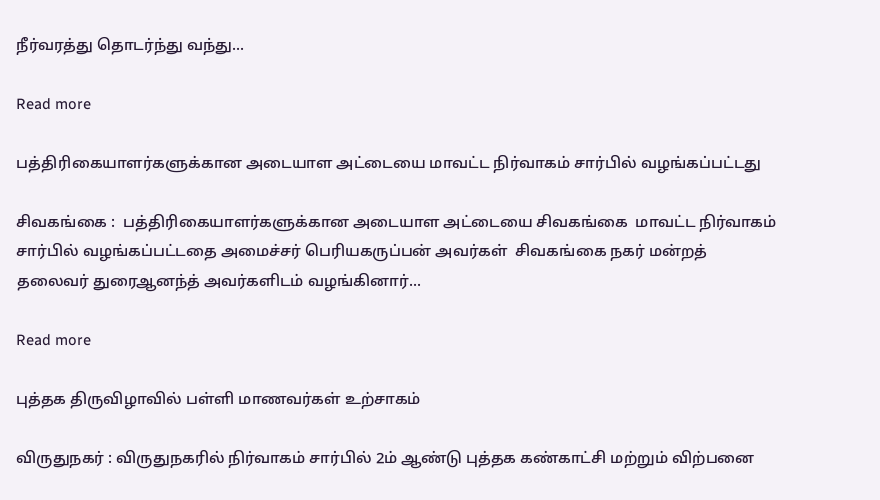நீர்வரத்து தொடர்ந்து வந்து...

Read more

பத்திரிகையாளர்களுக்கான அடையாள அட்டையை மாவட்ட நிர்வாகம் சார்பில் வழங்கப்பட்டது

சிவகங்கை :  பத்திரிகையாளர்களுக்கான அடையாள அட்டையை சிவகங்கை  மாவட்ட நிர்வாகம் சார்பில் வழங்கப்பட்டதை அமைச்சர் பெரியகருப்பன் அவர்கள்  சிவகங்கை நகர் மன்றத் தலைவர் துரைஆனந்த் அவர்களிடம் வழங்கினார்...

Read more

புத்தக திருவிழாவில் பள்ளி மாணவர்கள் உற்சாகம்

விருதுநகர் : விருதுநகரில் நிர்வாகம் சார்பில் 2ம் ஆண்டு புத்தக கண்காட்சி மற்றும் விற்பனை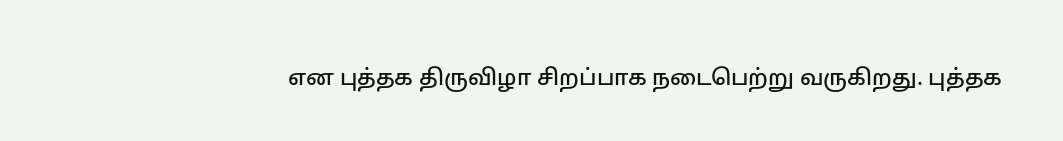என புத்தக திருவிழா சிறப்பாக நடைபெற்று வருகிறது. புத்தக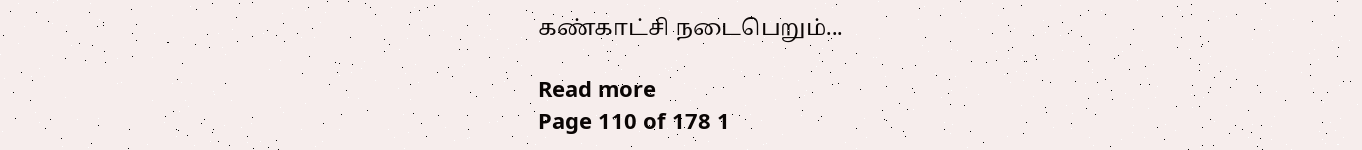கண்காட்சி நடைபெறும்...

Read more
Page 110 of 178 1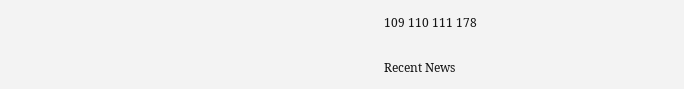109 110 111 178

Recent News